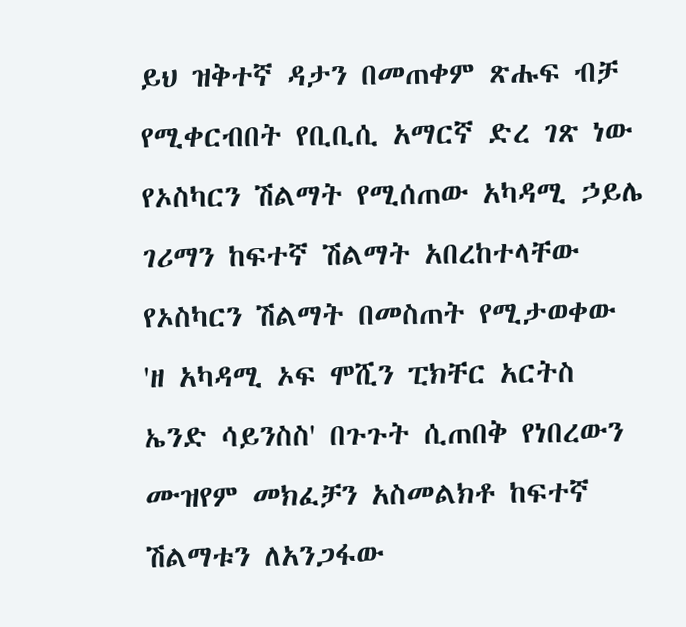ይህ ዝቅተኛ ዳታን በመጠቀም ጽሑፍ ብቻ የሚቀርብበት የቢቢሲ አማርኛ ድረ ገጽ ነው
የኦስካርን ሽልማት የሚሰጠው አካዳሚ ኃይሌ ገሪማን ከፍተኛ ሽልማት አበረከተላቸው
የኦስካርን ሽልማት በመስጠት የሚታወቀው 'ዘ አካዳሚ ኦፍ ሞሺን ፒክቸር አርትስ ኤንድ ሳይንስስ' በጉጉት ሲጠበቅ የነበረውን ሙዝየም መክፈቻን አስመልክቶ ከፍተኛ ሽልማቱን ለአንጋፋው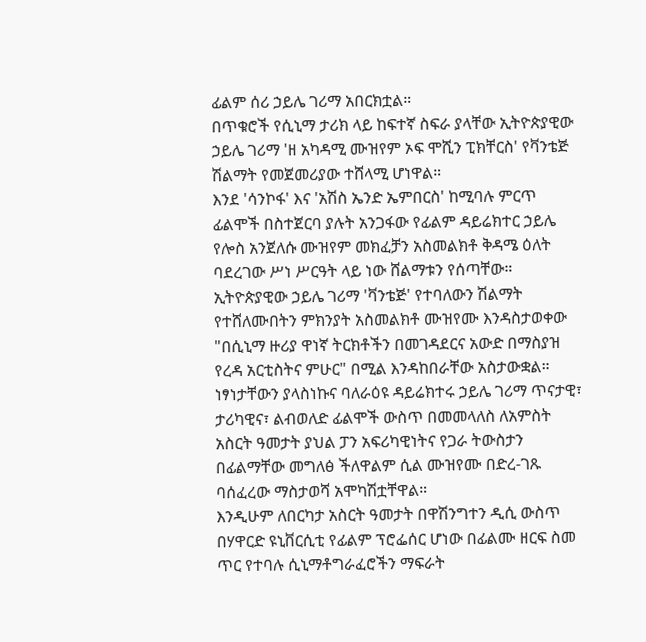ፊልም ሰሪ ኃይሌ ገሪማ አበርክቷል።
በጥቁሮች የሲኒማ ታሪክ ላይ ከፍተኛ ስፍራ ያላቸው ኢትዮጵያዊው ኃይሌ ገሪማ 'ዘ አካዳሚ ሙዝየም ኦፍ ሞሺን ፒክቸርስ' የቫንቴጅ ሽልማት የመጀመሪያው ተሸላሚ ሆነዋል።
እንደ 'ሳንኮፋ' እና 'አሽስ ኤንድ ኤምበርስ' ከሚባሉ ምርጥ ፊልሞች በስተጀርባ ያሉት አንጋፋው የፊልም ዳይሬክተር ኃይሌ የሎስ አንጀለሱ ሙዝየም መክፈቻን አስመልክቶ ቅዳሜ ዕለት ባደረገው ሥነ ሥርዓት ላይ ነው ሸልማቱን የሰጣቸው።
ኢትዮጵያዊው ኃይሌ ገሪማ 'ቫንቴጅ' የተባለውን ሽልማት የተሸለሙበትን ምክንያት አስመልክቶ ሙዝየሙ እንዳስታወቀው "በሲኒማ ዙሪያ ዋነኛ ትርክቶችን በመገዳደርና አውድ በማስያዝ የረዳ አርቲስትና ምሁር" በሚል እንዳከበራቸው አስታውቋል።
ነፃነታቸውን ያላስነኩና ባለራዕዩ ዳይሬክተሩ ኃይሌ ገሪማ ጥናታዊ፣ ታሪካዊና፣ ልብወለድ ፊልሞች ውስጥ በመመላለስ ለአምስት አስርት ዓመታት ያህል ፓን አፍሪካዊነትና የጋራ ትውስታን በፊልማቸው መግለፅ ችለዋልም ሲል ሙዝየሙ በድረ-ገጹ ባሰፈረው ማስታወሻ አሞካሽቷቸዋል።
እንዲሁም ለበርካታ አስርት ዓመታት በዋሽንግተን ዲሲ ውስጥ በሃዋርድ ዩኒቨርሲቲ የፊልም ፕሮፌሰር ሆነው በፊልሙ ዘርፍ ስመ ጥር የተባሉ ሲኒማቶግራፈሮችን ማፍራት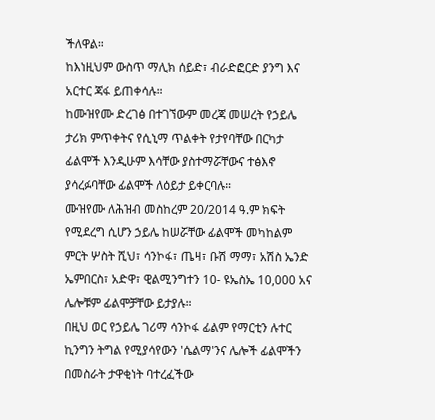ችለዋል።
ከእነዚህም ውስጥ ማሊክ ሰይድ፣ ብራድፎርድ ያንግ እና አርተር ጃፋ ይጠቀሳሉ።
ከሙዝየሙ ድረገፅ በተገኘውም መረጃ መሠረት የኃይሌ ታሪክ ምጥቀትና የሲኒማ ጥልቀት የታየባቸው በርካታ ፊልሞች እንዲሁም እሳቸው ያስተማሯቸውና ተፅእኖ ያሳረፉባቸው ፊልሞች ለዕይታ ይቀርባሉ።
ሙዝየሙ ለሕዝብ መስከረም 20/2014 ዓ.ም ክፍት የሚደረግ ሲሆን ኃይሌ ከሠሯቸው ፊልሞች መካከልም ምርት ሦስት ሺህ፣ ሳንኮፋ፣ ጤዛ፣ ቡሽ ማማ፣ አሽስ ኤንድ ኤምበርስ፣ አድዋ፣ ዊልሚንግተን 10- ዩኤስኤ 10,000 አና ሌሎቹም ፊልሞቻቸው ይታያሉ።
በዚህ ወር የኃይሌ ገሪማ ሳንኮፋ ፊልም የማርቲን ሉተር ኪንግን ትግል የሚያሳየውን 'ሴልማ'ንና ሌሎች ፊልሞችን በመስራት ታዋቂነት ባተረፈችው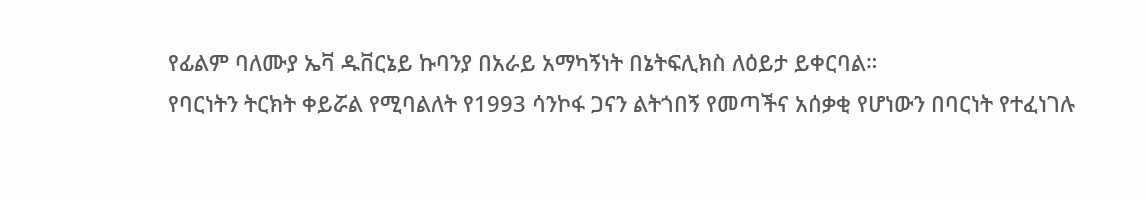የፊልም ባለሙያ ኤቫ ዱቨርኔይ ኩባንያ በአራይ አማካኝነት በኔትፍሊክስ ለዕይታ ይቀርባል።
የባርነትን ትርክት ቀይሯል የሚባልለት የ1993 ሳንኮፋ ጋናን ልትጎበኝ የመጣችና አሰቃቂ የሆነውን በባርነት የተፈነገሉ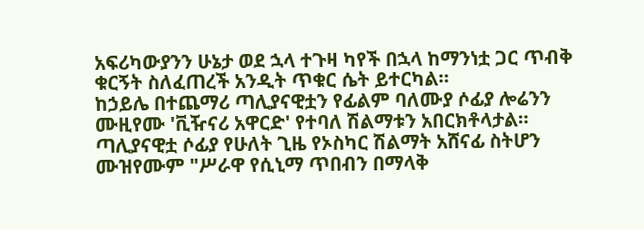አፍሪካውያንን ሁኔታ ወደ ኋላ ተጉዛ ካየች በኋላ ከማንነቷ ጋር ጥብቅ ቁርኝት ስለፈጠረች አንዲት ጥቁር ሴት ይተርካል።
ከኃይሌ በተጨማሪ ጣሊያናዊቷን የፊልም ባለሙያ ሶፊያ ሎሬንን ሙዚየሙ 'ቪዥናሪ አዋርድ' የተባለ ሽልማቱን አበርክቶላታል።
ጣሊያናዊቷ ሶፊያ የሁለት ጊዜ የኦስካር ሽልማት አሸናፊ ስትሆን ሙዝየሙም "ሥራዋ የሲኒማ ጥበብን በማላቅ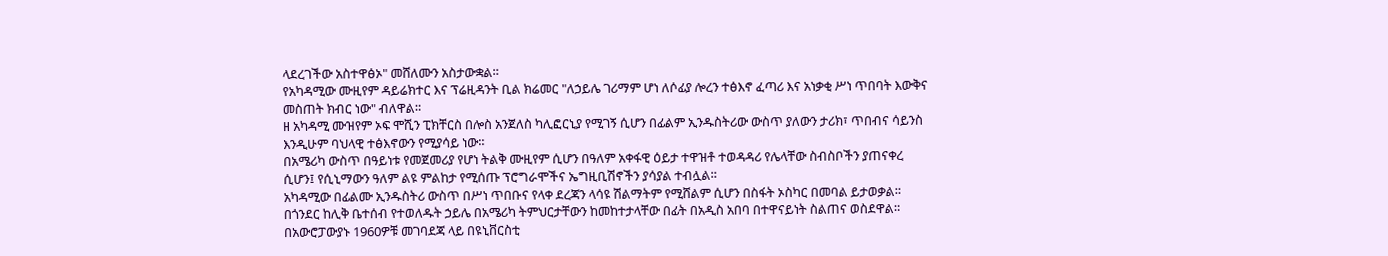ላደረገችው አስተዋፅኦ" መሸለሙን አስታውቋል።
የአካዳሚው ሙዚየም ዳይሬክተር እና ፕሬዚዳንት ቢል ክሬመር "ለኃይሌ ገሪማም ሆነ ለሶፊያ ሎረን ተፅእኖ ፈጣሪ እና አነቃቂ ሥነ ጥበባት እውቅና መስጠት ክብር ነው" ብለዋል።
ዘ አካዳሚ ሙዝየም ኦፍ ሞሺን ፒክቸርስ በሎስ አንጀለስ ካሊፎርኒያ የሚገኝ ሲሆን በፊልም ኢንዱስትሪው ውስጥ ያለውን ታሪክ፣ ጥበብና ሳይንስ እንዲሁም ባህላዊ ተፅእኖውን የሚያሳይ ነው።
በአሜሪካ ውስጥ በዓይነቱ የመጀመሪያ የሆነ ትልቅ ሙዚየም ሲሆን በዓለም አቀፋዊ ዕይታ ተዋዝቶ ተወዳዳሪ የሌላቸው ስብስቦችን ያጠናቀረ ሲሆን፤ የሲኒማውን ዓለም ልዩ ምልከታ የሚሰጡ ፕሮግራሞችና ኤግዚቢሽኖችን ያሳያል ተብሏል።
አካዳሚው በፊልሙ ኢንዱስትሪ ውስጥ በሥነ ጥበቡና የላቀ ደረጃን ላሳዩ ሽልማትም የሚሸልም ሲሆን በስፋት ኦስካር በመባል ይታወቃል።
በጎንደር ከሊቅ ቤተሰብ የተወለዱት ኃይሌ በአሜሪካ ትምህርታቸውን ከመከተታላቸው በፊት በአዲስ አበባ በተዋናይነት ስልጠና ወስደዋል።
በአውሮፓውያኑ 1960ዎቹ መገባደጃ ላይ በዩኒቨርስቲ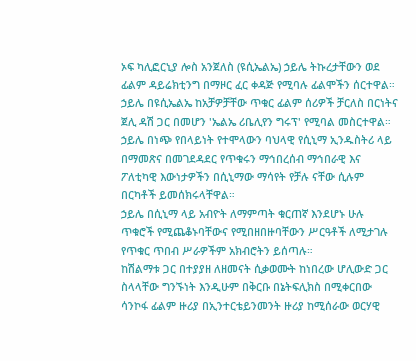ኦፍ ካሊፎርኒያ ሎስ አንጀለስ (ዩሲኤልኤ) ኃይሌ ትኩረታቸውን ወደ ፊልም ዳይሬክቲንግ በማዞር ፈር ቀዳጅ የሚባሉ ፊልሞችን ሰርተዋል።
ኃይሌ በዩሲኤልኤ ከአቻዎቻቸው ጥቁር ፊልም ሰሪዎች ቻርለስ በርነትና ጀሊ ዳሽ ጋር በመሆን 'ኤልኤ ሪቤሊየን ግሩፕ' የሚባል መስርተዋል።
ኃይሌ በነጭ የበላይነት የተሞላውን ባህላዊ የሲኒማ ኢንዱስትሪ ላይ በማመጽና በመገደዳደር የጥቁሩን ማኅበረሰብ ማኅበራዊ እና ፖለቲካዊ እውነታዎችን በሲኒማው ማሳየት የቻሉ ናቸው ሲሉም በርካቶች ይመሰክሩላቸዋል።
ኃይሌ በሲኒማ ላይ አብዮት ለማምጣት ቁርጠኛ እንደሆኑ ሁሉ ጥቁሮች የሚጨቆኑባቸውና የሚበዘበዙባቸውን ሥርዓቶች ለሚታገሉ የጥቁር ጥበብ ሥራዎችም አክብሮትን ይሰጣሉ።
ከሽልማቱ ጋር በተያያዘ ለዘመናት ሲቃወሙት ከነበረው ሆሊውድ ጋር ስላላቸው ግንኙነት እንዲሁም በቅርቡ በኔትፍሊክስ በሚቀርበው ሳንኮፋ ፊልም ዙሪያ በኢንተርቴይንመንት ዙሪያ ከሚሰራው ወርሃዊ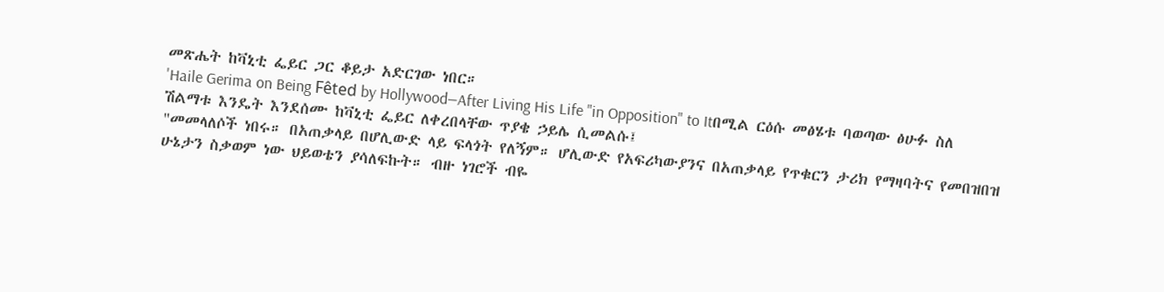መጽሔት ከቫኒቲ ፌይር ጋር ቆይታ አድርገው ነበር።
'Haile Gerima on Being Fêted by Hollywood—After Living His Life "in Opposition" to Itበሚል ርዕሱ መፅሄቱ ባወጣው ፅሁፉ ስለ ሽልማቱ እንዴት እንደሰሙ ከቫኒቲ ፌይር ለቀረበላቸው ጥያቄ ኃይሌ ሲመልሱ፤
"መመላለሶች ነበሩ። በአጠቃላይ በሆሊውድ ላይ ፍላጎት የለኝም። ሆሊውድ የአፍሪካውያንና በአጠቃላይ የጥቁርን ታሪክ የማዛባትና የመበዝበዝ ሁኔታን ስቃወም ነው ህይወቴን ያሳለፍኩት። ብዙ ነገሮች ብዬ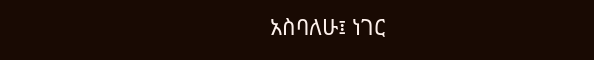አስባለሁ፤ ነገር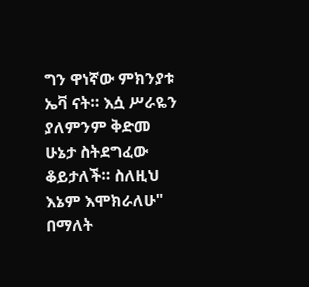ግን ዋነኛው ምክንያቱ ኤቫ ናት። እሷ ሥራዬን ያለምንም ቅድመ ሁኔታ ስትደግፈው ቆይታለች። ስለዚህ እኔም እሞክራለሁ" በማለት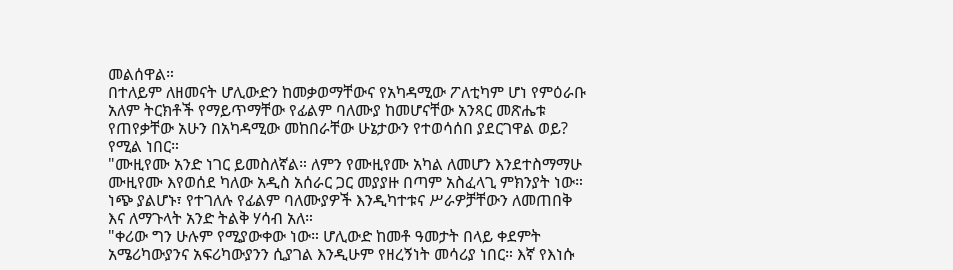መልሰዋል።
በተለይም ለዘመናት ሆሊውድን ከመቃወማቸውና የአካዳሚው ፖለቲካም ሆነ የምዕራቡ አለም ትርክቶች የማይጥማቸው የፊልም ባለሙያ ከመሆናቸው አንጻር መጽሔቱ የጠየቃቸው አሁን በአካዳሚው መከበራቸው ሁኔታውን የተወሳሰበ ያደርገዋል ወይ? የሚል ነበር።
"ሙዚየሙ አንድ ነገር ይመስለኛል። ለምን የሙዚየሙ አካል ለመሆን እንደተስማማሁ ሙዚየሙ እየወሰደ ካለው አዲስ አሰራር ጋር መያያዙ በጣም አስፈላጊ ምክንያት ነው። ነጭ ያልሆኑ፣ የተገለሉ የፊልም ባለሙያዎች እንዲካተቱና ሥራዎቻቸውን ለመጠበቅ እና ለማጉላት አንድ ትልቅ ሃሳብ አለ።
"ቀሪው ግን ሁሉም የሚያውቀው ነው። ሆሊውድ ከመቶ ዓመታት በላይ ቀደምት አሜሪካውያንና አፍሪካውያንን ሲያገል እንዲሁም የዘረኝነት መሳሪያ ነበር። እኛ የእነሱ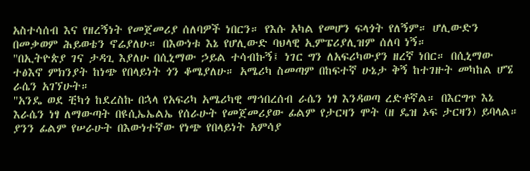አስተሳሰብ እና የዘረኝነት የመጀመሪያ ሰለባዎች ነበርን። የእሱ አካል የመሆን ፍላጎት የለኝም። ሆሊውድን በመቃወም ሕይወቴን ኖሬያለሁ። በእውነቱ እኔ የሆሊውድ ባህላዊ ኢምፔሪያሊዝም ሰለባ ነኝ።
"በኢትዮጵያ ገና ታዳጊ እያለሁ በሲኒማው ኃይል ተሳብኩኝ፤ ነገር ግን ለአፍሪካውያን ዘረኛ ነበር። በሲኒማው ተፅእኖ ምክንያት ከነጭ የበላይነት ጎን ቆሜያለሁ። አሜሪካ ስመጣም በከፍተኛ ሁኔታ ቅኝ ከተገዙት መካከል ሆኜ ራሴን አገኘሁት።
"አንዴ ወደ ቺካጎ ከደረስኩ በኋላ የአፍሪካ አሜሪካዊ ማኅበረሰብ ራሴን ነፃ እንዳወጣ ረድቶኛል። በእርግጥ እኔ እራሴን ነፃ ለማውጣት በዩሲኤኤልኤ የሰራሁት የመጀመሪያው ፊልም የታርዛን ሞት (ዘ ዴዝ ኦፍ ታርዛን) ይባላል። ያንን ፊልም የሠራሁት በእውነተኛው የነጭ የበላይነት አምሳያ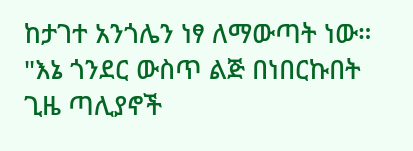ከታገተ አንጎሌን ነፃ ለማውጣት ነው።
"እኔ ጎንደር ውስጥ ልጅ በነበርኩበት ጊዜ ጣሊያኖች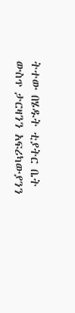ትተው በሄዱት ቲያትር ቤት ውስጥ ታርዛንን አፍሪካውያንን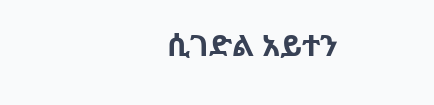ሲገድል አይተን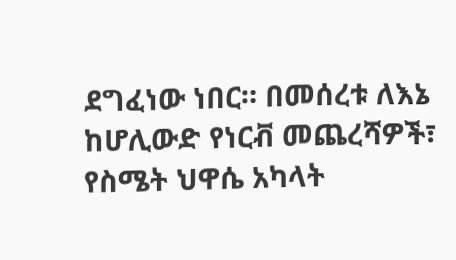ደግፈነው ነበር። በመሰረቱ ለእኔ ከሆሊውድ የነርቭ መጨረሻዎች፣ የስሜት ህዋሴ አካላት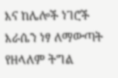እና ከሌሎች ነገሮች እራሴን ነፃ ለማውጣት የዘላለም ትግል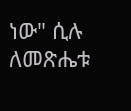ነው" ሲሉ ለመጽሔቱ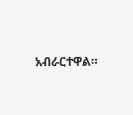አብራርተዋል።